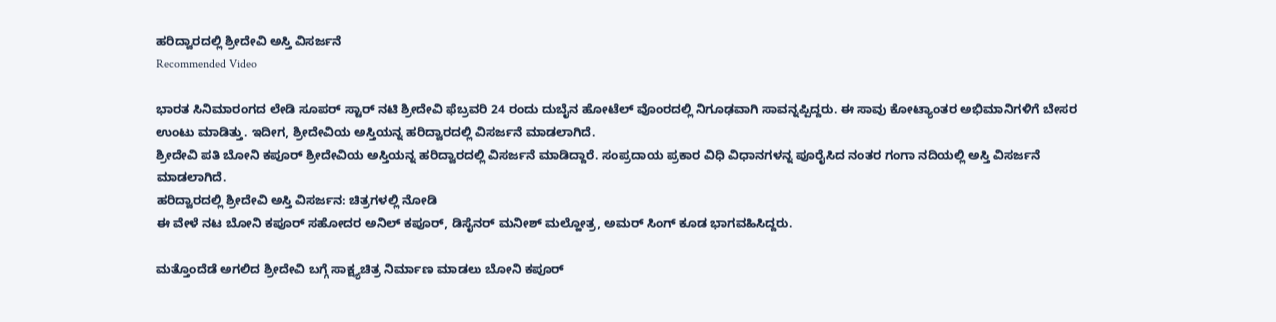ಹರಿದ್ವಾರದಲ್ಲಿ ಶ್ರೀದೇವಿ ಅಸ್ತಿ ವಿಸರ್ಜನೆ
Recommended Video

ಭಾರತ ಸಿನಿಮಾರಂಗದ ಲೇಡಿ ಸೂಪರ್ ಸ್ಟಾರ್ ನಟಿ ಶ್ರೀದೇವಿ ಫೆಬ್ರವರಿ 24 ರಂದು ದುಬೈನ ಹೋಟೆಲ್ ವೊಂರದಲ್ಲಿ ನಿಗೂಢವಾಗಿ ಸಾವನ್ನಪ್ಪಿದ್ದರು. ಈ ಸಾವು ಕೋಟ್ಯಾಂತರ ಅಭಿಮಾನಿಗಳಿಗೆ ಬೇಸರ ಉಂಟು ಮಾಡಿತ್ತು. ಇದೀಗ, ಶ್ರೀದೇವಿಯ ಅಸ್ತಿಯನ್ನ ಹರಿದ್ವಾರದಲ್ಲಿ ವಿಸರ್ಜನೆ ಮಾಡಲಾಗಿದೆ.
ಶ್ರೀದೇವಿ ಪತಿ ಬೋನಿ ಕಪೂರ್ ಶ್ರೀದೇವಿಯ ಅಸ್ತಿಯನ್ನ ಹರಿದ್ವಾರದಲ್ಲಿ ವಿಸರ್ಜನೆ ಮಾಡಿದ್ದಾರೆ. ಸಂಪ್ರದಾಯ ಪ್ರಕಾರ ವಿಧಿ ವಿಧಾನಗಳನ್ನ ಪೂರೈಸಿದ ನಂತರ ಗಂಗಾ ನದಿಯಲ್ಲಿ ಅಸ್ತಿ ವಿಸರ್ಜನೆ ಮಾಡಲಾಗಿದೆ.
ಹರಿದ್ವಾರದಲ್ಲಿ ಶ್ರೀದೇವಿ ಅಸ್ತಿ ವಿಸರ್ಜನ: ಚಿತ್ರಗಳಲ್ಲಿ ನೋಡಿ
ಈ ವೇಳೆ ನಟ ಬೋನಿ ಕಪೂರ್ ಸಹೋದರ ಅನಿಲ್ ಕಪೂರ್, ಡಿಸೈನರ್ ಮನೀಶ್ ಮಲ್ಹೋತ್ರ, ಅಮರ್ ಸಿಂಗ್ ಕೂಡ ಭಾಗವಹಿಸಿದ್ದರು.

ಮತ್ತೊಂದೆಡೆ ಅಗಲಿದ ಶ್ರೀದೇವಿ ಬಗ್ಗೆ ಸಾಕ್ಷ್ಯಚಿತ್ರ ನಿರ್ಮಾಣ ಮಾಡಲು ಬೋನಿ ಕಪೂರ್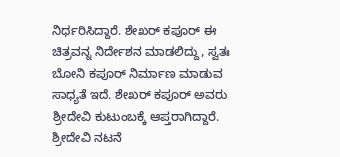ನಿರ್ಧರಿಸಿದ್ದಾರೆ. ಶೇಖರ್ ಕಪೂರ್ ಈ ಚಿತ್ರವನ್ನ ನಿರ್ದೇಶನ ಮಾಡಲಿದ್ದು, ಸ್ವತಃ ಬೋನಿ ಕಪೂರ್ ನಿರ್ಮಾಣ ಮಾಡುವ ಸಾಧ್ಯತೆ ಇದೆ. ಶೇಖರ್ ಕಪೂರ್ ಅವರು ಶ್ರೀದೇವಿ ಕುಟುಂಬಕ್ಕೆ ಆಪ್ತರಾಗಿದ್ದಾರೆ.
ಶ್ರೀದೇವಿ ನಟನೆ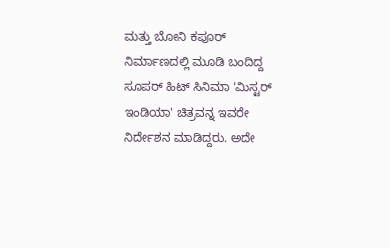ಮತ್ತು ಬೋನಿ ಕಪೂರ್ ನಿರ್ಮಾಣದಲ್ಲಿ ಮೂಡಿ ಬಂದಿದ್ದ ಸೂಪರ್ ಹಿಟ್ ಸಿನಿಮಾ 'ಮಿಸ್ಟರ್ ಇಂಡಿಯಾ' ಚಿತ್ರವನ್ನ ಇವರೇ ನಿರ್ದೇಶನ ಮಾಡಿದ್ದರು. ಅದೇ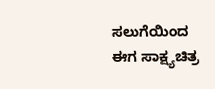ಸಲುಗೆಯಿಂದ ಈಗ ಸಾಕ್ಷ್ಯಚಿತ್ರ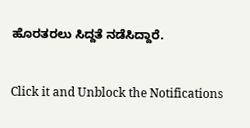ಹೊರತರಲು ಸಿದ್ದತೆ ನಡೆಸಿದ್ದಾರೆ.


Click it and Unblock the Notifications